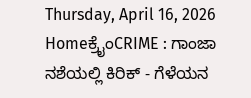Thursday, April 16, 2026
Homeಕ್ರೈಂCRIME : ಗಾಂಜಾ ನಶೆಯಲ್ಲಿ ಕಿರಿಕ್ - ಗೆಳೆಯನ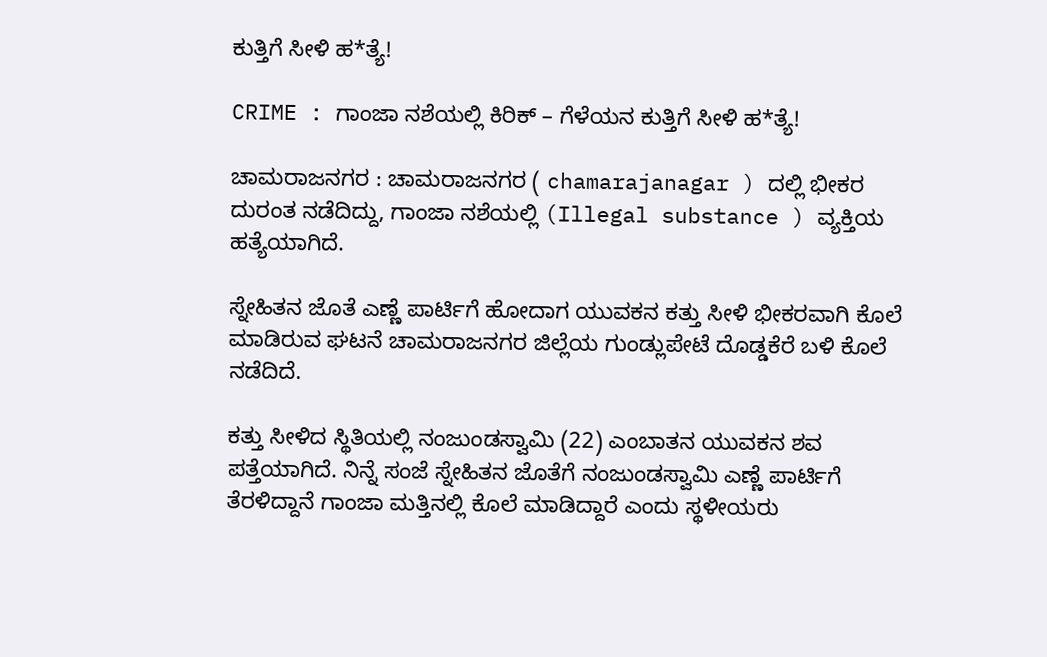ಕುತ್ತಿಗೆ ಸೀಳಿ ಹ*ತ್ಯೆ!

CRIME : ಗಾಂಜಾ ನಶೆಯಲ್ಲಿ ಕಿರಿಕ್ – ಗೆಳೆಯನ ಕುತ್ತಿಗೆ ಸೀಳಿ ಹ*ತ್ಯೆ!

ಚಾಮರಾಜನಗರ : ಚಾಮರಾಜನಗರ ( chamarajanagar ) ದಲ್ಲಿ ಭೀಕರ ದುರಂತ ನಡೆದಿದ್ದು, ಗಾಂಜಾ ನಶೆಯಲ್ಲಿ (Illegal substance ) ವ್ಯಕ್ತಿಯ ಹತ್ಯೆಯಾಗಿದೆ.

ಸ್ನೇಹಿತನ ಜೊತೆ ಎಣ್ಣೆ ಪಾರ್ಟಿಗೆ ಹೋದಾಗ ಯುವಕನ ಕತ್ತು ಸೀಳಿ ಭೀಕರವಾಗಿ ಕೊಲೆ ಮಾಡಿರುವ ಘಟನೆ ಚಾಮರಾಜನಗರ ಜಿಲ್ಲೆಯ ಗುಂಡ್ಲುಪೇಟೆ ದೊಡ್ಡಕೆರೆ ಬಳಿ ಕೊಲೆ ನಡೆದಿದೆ.

ಕತ್ತು ಸೀಳಿದ ಸ್ಥಿತಿಯಲ್ಲಿ ನಂಜುಂಡಸ್ವಾಮಿ (22) ಎಂಬಾತನ ಯುವಕನ ಶವ ಪತ್ತೆಯಾಗಿದೆ. ನಿನ್ನೆ ಸಂಜೆ ಸ್ನೇಹಿತನ ಜೊತೆಗೆ ನಂಜುಂಡಸ್ವಾಮಿ ಎಣ್ಣೆ ಪಾರ್ಟಿಗೆ ತೆರಳಿದ್ದಾನೆ ಗಾಂಜಾ ಮತ್ತಿನಲ್ಲಿ ಕೊಲೆ ಮಾಡಿದ್ದಾರೆ ಎಂದು ಸ್ಥಳೀಯರು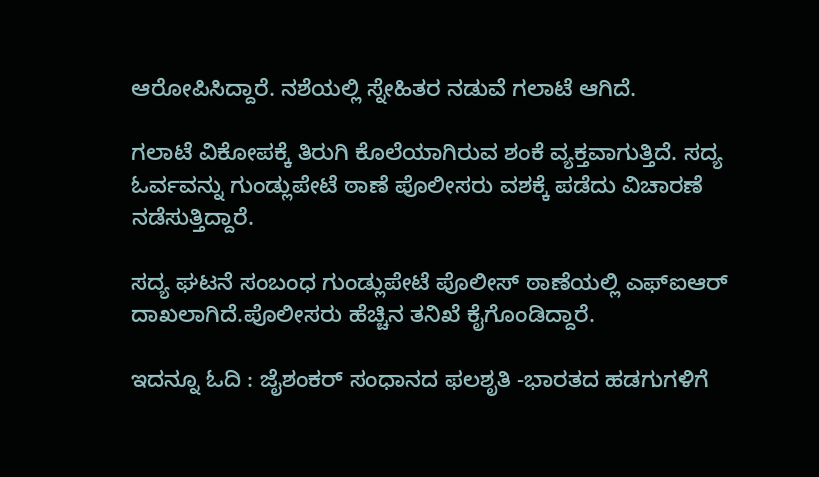ಆರೋಪಿಸಿದ್ದಾರೆ. ನಶೆಯಲ್ಲಿ ಸ್ನೇಹಿತರ ನಡುವೆ ಗಲಾಟೆ ಆಗಿದೆ.

ಗಲಾಟೆ ವಿಕೋಪಕ್ಕೆ ತಿರುಗಿ ಕೊಲೆಯಾಗಿರುವ ಶಂಕೆ ವ್ಯಕ್ತವಾಗುತ್ತಿದೆ. ಸದ್ಯ ಓರ್ವವನ್ನು ಗುಂಡ್ಲುಪೇಟೆ ಠಾಣೆ ಪೊಲೀಸರು ವಶಕ್ಕೆ ಪಡೆದು ವಿಚಾರಣೆ ನಡೆಸುತ್ತಿದ್ದಾರೆ.

ಸದ್ಯ ಘಟನೆ ಸಂಬಂಧ ಗುಂಡ್ಲುಪೇಟೆ ಪೊಲೀಸ್ ಠಾಣೆಯಲ್ಲಿ ಎಫ್ಐಆರ್ ದಾಖಲಾಗಿದೆ.ಪೊಲೀಸರು ಹೆಚ್ಚಿನ ತನಿಖೆ ಕೈಗೊಂಡಿದ್ದಾರೆ.

ಇದನ್ನೂ ಓದಿ : ಜೈಶಂಕರ್ ಸಂಧಾನದ ಫಲಶೃತಿ -ಭಾರತದ ಹಡಗುಗಳಿಗೆ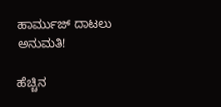ಹಾರ್ಮುಜ್ ದಾಟಲು ಅನುಮತಿ!

ಹೆಚ್ಚಿನ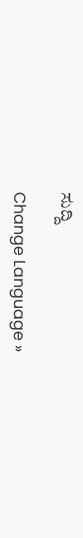ಸುದ್ದಿ

Change Language »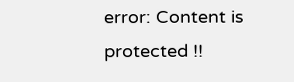error: Content is protected !!